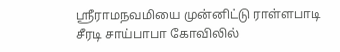ஸ்ரீராமநவமியை முன்னிட்டு ராள்ளபாடி சீரடி சாய்பாபா கோவிலில்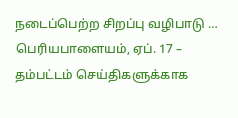நடைப்பெற்ற சிறப்பு வழிபாடு …
பெரியபாளையம், ஏப். 17 –
தம்பட்டம் செய்திகளுக்காக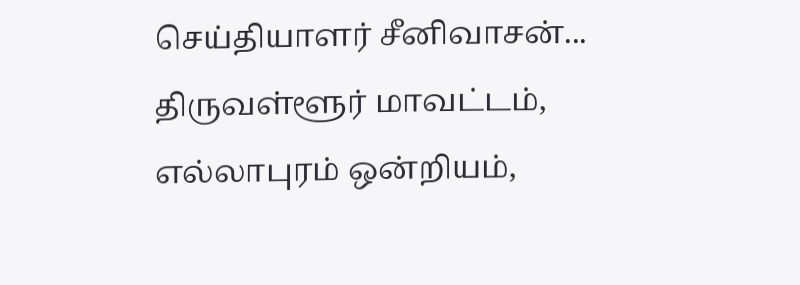செய்தியாளர் சீனிவாசன்...
திருவள்ளூர் மாவட்டம், எல்லாபுரம் ஒன்றியம்,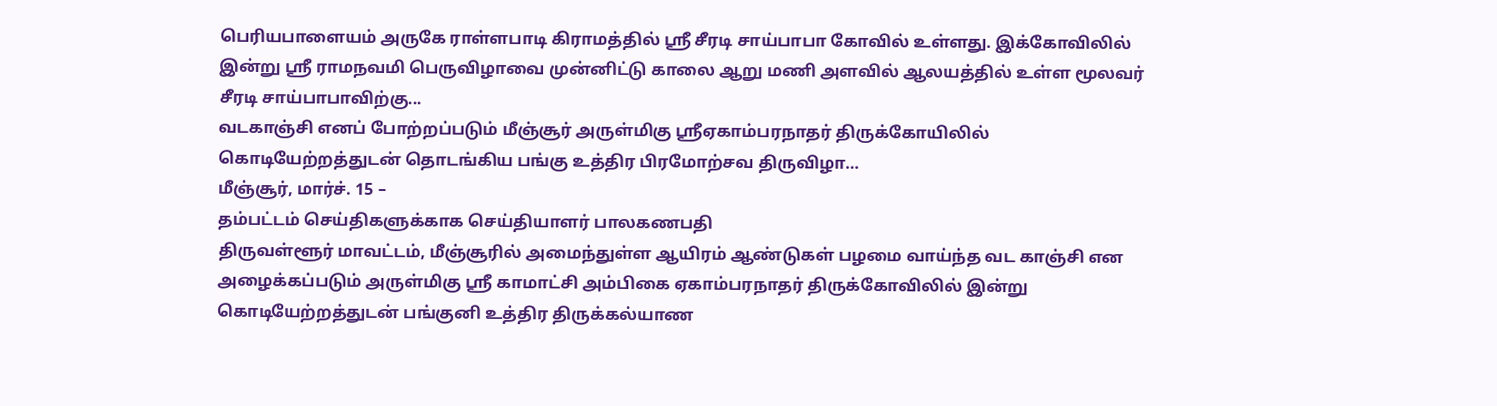பெரியபாளையம் அருகே ராள்ளபாடி கிராமத்தில் ஸ்ரீ சீரடி சாய்பாபா கோவில் உள்ளது. இக்கோவிலில் இன்று ஸ்ரீ ராமநவமி பெருவிழாவை முன்னிட்டு காலை ஆறு மணி அளவில் ஆலயத்தில் உள்ள மூலவர் சீரடி சாய்பாபாவிற்கு...
வடகாஞ்சி எனப் போற்றப்படும் மீஞ்சூர் அருள்மிகு ஸ்ரீஏகாம்பரநாதர் திருக்கோயிலில் கொடியேற்றத்துடன் தொடங்கிய பங்கு உத்திர பிரமோற்சவ திருவிழா…
மீஞ்சூர், மார்ச். 15 –
தம்பட்டம் செய்திகளுக்காக செய்தியாளர் பாலகணபதி
திருவள்ளூர் மாவட்டம், மீஞ்சூரில் அமைந்துள்ள ஆயிரம் ஆண்டுகள் பழமை வாய்ந்த வட காஞ்சி என அழைக்கப்படும் அருள்மிகு ஸ்ரீ காமாட்சி அம்பிகை ஏகாம்பரநாதர் திருக்கோவிலில் இன்று கொடியேற்றத்துடன் பங்குனி உத்திர திருக்கல்யாண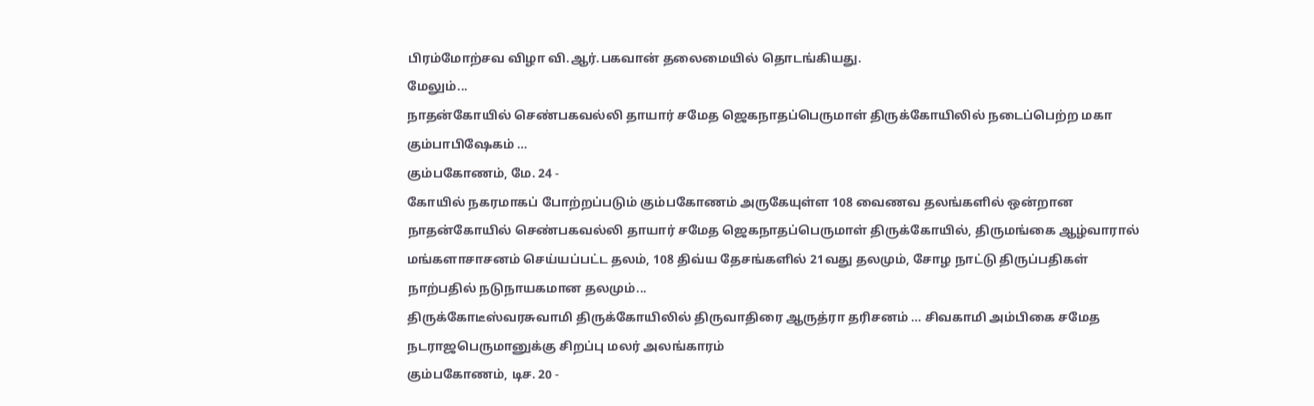பிரம்மோற்சவ விழா வி.ஆர்.பகவான் தலைமையில் தொடங்கியது.
மேலும்...
நாதன்கோயில் செண்பகவல்லி தாயார் சமேத ஜெகநாதப்பெருமாள் திருக்கோயிலில் நடைப்பெற்ற மகா கும்பாபிஷேகம் …
கும்பகோணம், மே. 24 -
கோயில் நகரமாகப் போற்றப்படும் கும்பகோணம் அருகேயுள்ள 108 வைணவ தலங்களில் ஒன்றான நாதன்கோயில் செண்பகவல்லி தாயார் சமேத ஜெகநாதப்பெருமாள் திருக்கோயில், திருமங்கை ஆழ்வாரால் மங்களாசாசனம் செய்யப்பட்ட தலம், 108 திவ்ய தேசங்களில் 21வது தலமும், சோழ நாட்டு திருப்பதிகள் நாற்பதில் நடுநாயகமான தலமும்...
திருக்கோடீஸ்வரசுவாமி திருக்கோயிலில் திருவாதிரை ஆருத்ரா தரிசனம் … சிவகாமி அம்பிகை சமேத நடராஜபெருமானுக்கு சிறப்பு மலர் அலங்காரம்
கும்பகோணம், டிச. 20 -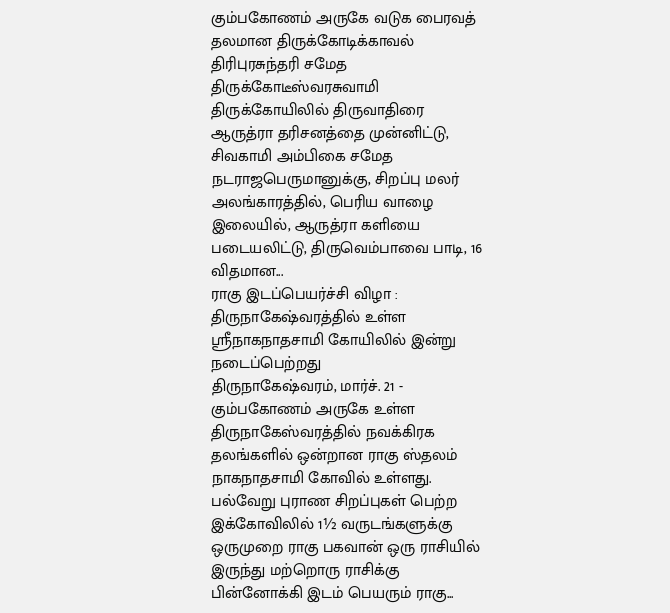கும்பகோணம் அருகே வடுக பைரவத் தலமான திருக்கோடிக்காவல் திரிபுரசுந்தரி சமேத திருக்கோடீஸ்வரசுவாமி திருக்கோயிலில் திருவாதிரை ஆருத்ரா தரிசனத்தை முன்னிட்டு, சிவகாமி அம்பிகை சமேத நடராஜபெருமானுக்கு, சிறப்பு மலர் அலங்காரத்தில், பெரிய வாழை இலையில், ஆருத்ரா களியை படையலிட்டு, திருவெம்பாவை பாடி, 16 விதமான...
ராகு இடப்பெயர்ச்சி விழா : திருநாகேஷ்வரத்தில் உள்ள ஸ்ரீநாகநாதசாமி கோயிலில் இன்று நடைப்பெற்றது
திருநாகேஷ்வரம், மார்ச். 21 -
கும்பகோணம் அருகே உள்ள திருநாகேஸ்வரத்தில் நவக்கிரக தலங்களில் ஒன்றான ராகு ஸ்தலம் நாகநாதசாமி கோவில் உள்ளது. பல்வேறு புராண சிறப்புகள் பெற்ற இக்கோவிலில் 1½ வருடங்களுக்கு ஒருமுறை ராகு பகவான் ஒரு ராசியில் இருந்து மற்றொரு ராசிக்கு பின்னோக்கி இடம் பெயரும் ராகு...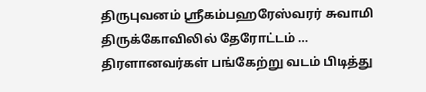திருபுவனம் ஸ்ரீகம்பஹரேஸ்வரர் சுவாமி திருக்கோவிலில் தேரோட்டம் … திரளானவர்கள் பங்கேற்று வடம் பிடித்து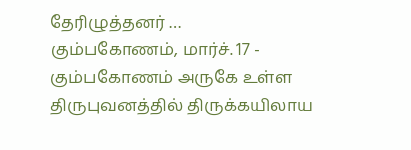தேரிழுத்தனர் …
கும்பகோணம், மார்ச். 17 -
கும்பகோணம் அருகே உள்ள திருபுவனத்தில் திருக்கயிலாய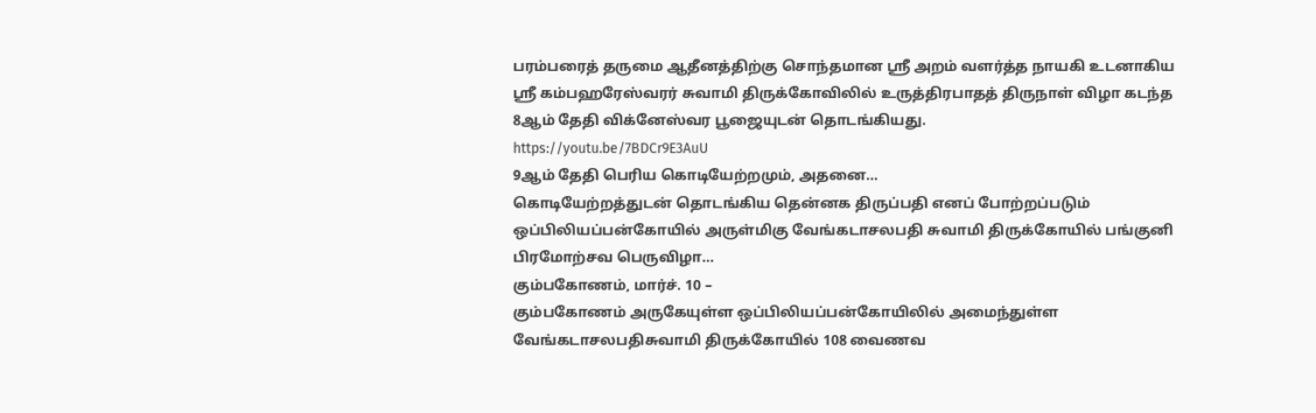பரம்பரைத் தருமை ஆதீனத்திற்கு சொந்தமான ஸ்ரீ அறம் வளர்த்த நாயகி உடனாகிய ஸ்ரீ கம்பஹரேஸ்வரர் சுவாமி திருக்கோவிலில் உருத்திரபாதத் திருநாள் விழா கடந்த 8ஆம் தேதி விக்னேஸ்வர பூஜையுடன் தொடங்கியது.
https://youtu.be/7BDCr9E3AuU
9ஆம் தேதி பெரிய கொடியேற்றமும், அதனை...
கொடியேற்றத்துடன் தொடங்கிய தென்னக திருப்பதி எனப் போற்றப்படும் ஒப்பிலியப்பன்கோயில் அருள்மிகு வேங்கடாசலபதி சுவாமி திருக்கோயில் பங்குனி பிரமோற்சவ பெருவிழா...
கும்பகோணம், மார்ச். 10 –
கும்பகோணம் அருகேயுள்ள ஒப்பிலியப்பன்கோயிலில் அமைந்துள்ள வேங்கடாசலபதிசுவாமி திருக்கோயில் 108 வைணவ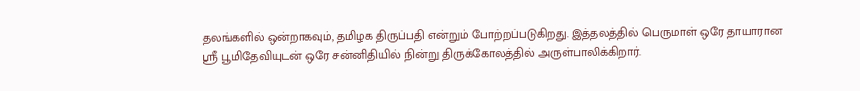தலங்களில் ஒன்றாகவும், தமிழக திருப்பதி என்றும் போற்றப்படுகிறது. இத்தலத்தில் பெருமாள் ஒரே தாயாரான ஸ்ரீ பூமிதேவியுடன் ஒரே சன்னிதியில் நின்று திருக்கோலத்தில் அருள்பாலிக்கிறார்.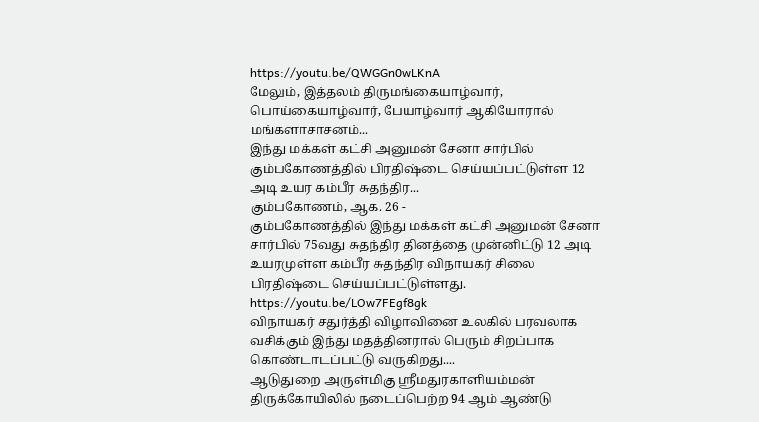https://youtu.be/QWGGn0wLKnA
மேலும், இத்தலம் திருமங்கையாழ்வார், பொய்கையாழ்வார், பேயாழ்வார் ஆகியோரால் மங்களாசாசனம்...
இந்து மக்கள் கட்சி அனுமன் சேனா சார்பில் கும்பகோணத்தில் பிரதிஷ்டை செய்யப்பட்டுள்ள 12 அடி உயர கம்பீர சுதந்திர...
கும்பகோணம், ஆக. 26 -
கும்பகோணத்தில் இந்து மக்கள் கட்சி அனுமன் சேனா சார்பில் 75வது சுதந்திர தினத்தை முன்னிட்டு 12 அடி உயரமுள்ள கம்பீர சுதந்திர விநாயகர் சிலை பிரதிஷ்டை செய்யப்பட்டுள்ளது.
https://youtu.be/LOw7FEgf8gk
விநாயகர் சதுர்த்தி விழாவினை உலகில் பரவலாக வசிக்கும் இந்து மதத்தினரால் பெரும் சிறப்பாக கொண்டாடப்பட்டு வருகிறது....
ஆடுதுறை அருள்மிகு ஸ்ரீமதுரகாளியம்மன் திருக்கோயிலில் நடைப்பெற்ற 94 ஆம் ஆண்டு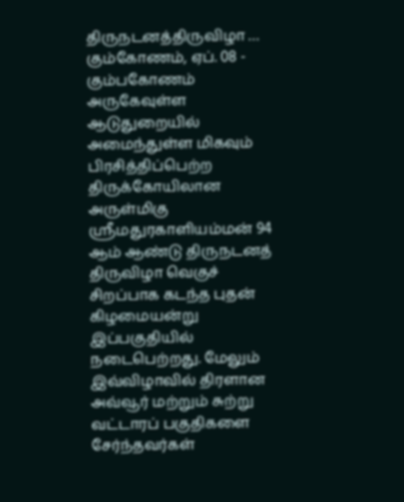திருநடனத்திருவிழா …
கும்கோணம், ஏப். 08 -
கும்பகோணம் அருகேவுள்ள ஆடுதுறையில் அமைந்துள்ள மிகவும் பிரசித்திப்பெற்ற திருக்கோயிலான அருள்மிகு ஸ்ரீமதுரகாளியம்மன் 94 ஆம் ஆண்டு திருநடனத் திருவிழா வெகுச் சிறப்பாக கடந்த புதன் கிழமையன்று இப்பகுதியில் நடைபெற்றது. மேலும் இவ்விழாவில் திரளான அவ்வூர் மற்றும் சுற்று வட்டாரப் பகுதிகளை சேர்ந்தவர்கள்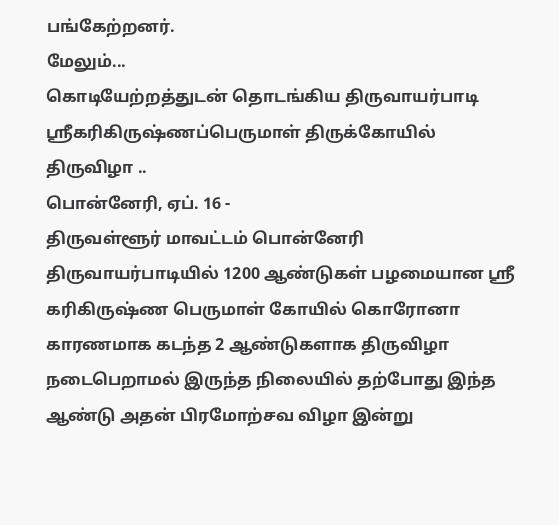பங்கேற்றனர்.
மேலும்...
கொடியேற்றத்துடன் தொடங்கிய திருவாயர்பாடி ஸ்ரீகரிகிருஷ்ணப்பெருமாள் திருக்கோயில் திருவிழா ..
பொன்னேரி, ஏப். 16 -
திருவள்ளூர் மாவட்டம் பொன்னேரி திருவாயர்பாடியில் 1200 ஆண்டுகள் பழமையான ஸ்ரீ கரிகிருஷ்ண பெருமாள் கோயில் கொரோனா காரணமாக கடந்த 2 ஆண்டுகளாக திருவிழா நடைபெறாமல் இருந்த நிலையில் தற்போது இந்த ஆண்டு அதன் பிரமோற்சவ விழா இன்று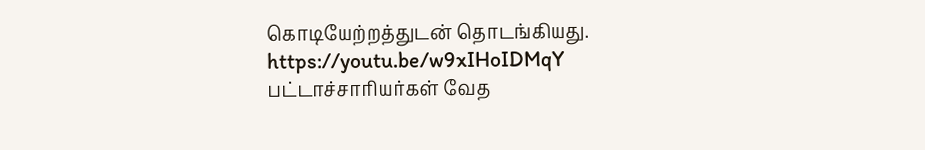கொடியேற்றத்துடன் தொடங்கியது.
https://youtu.be/w9xIHoIDMqY
பட்டாச்சாரியர்கள் வேத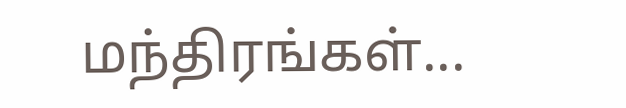மந்திரங்கள்...